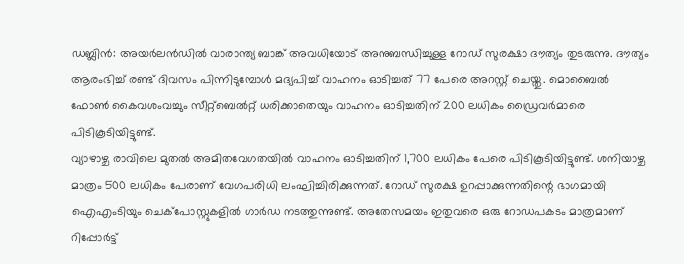ഡബ്ലിൻ: അയർലൻഡിൽ വാരാന്ത്യ ബാങ്ക് അവധിയോട് അനുബന്ധിച്ചുള്ള റോഡ് സുരക്ഷാ ദൗത്യം തുടരുന്നു. ദൗത്യം ആരംഭിച്ച് രണ്ട് ദിവസം പിന്നിടുമ്പോൾ മദ്യപിച്ച് വാഹനം ഓടിച്ചത് 77 പേരെ അറസ്റ്റ് ചെയ്തു. മൊബൈൽ ഫോൺ കൈവശംവച്ചും സീറ്റ്ബെൽറ്റ് ധരിക്കാതെയും വാഹനം ഓടിച്ചതിന് 200 ലധികം ഡ്രൈവർമാരെ പിടികൂടിയിട്ടുണ്ട്.
വ്യാഴാഴ്ച രാവിലെ മുതൽ അമിതവേഗതയിൽ വാഹനം ഓടിച്ചതിന് 1,700 ലധികം പേരെ പിടികൂടിയിട്ടുണ്ട്. ശനിയാഴ്ച മാത്രം 500 ലധികം പേരാണ് വേഗപരിധി ലംഘിച്ചിരിക്കുന്നത്. റോഡ് സുരക്ഷ ഉറപ്പാക്കുന്നതിന്റെ ഭാഗമായി ഐഎംടിയും ചെക്പോസ്റ്റുകളിൽ ഗാർഡ നടത്തുന്നുണ്ട്. അതേസമയം ഇതുവരെ ഒരു റോഡപകടം മാത്രമാണ് റിപ്പോർട്ട്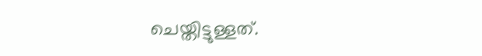ചെയ്തിട്ടുള്ളത്.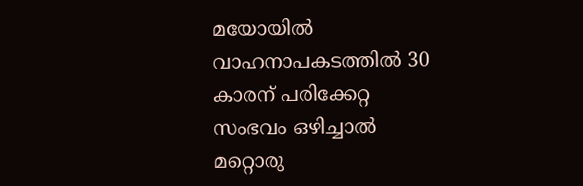മയോയിൽ വാഹനാപകടത്തിൽ 30 കാരന് പരിക്കേറ്റ സംഭവം ഒഴിച്ചാൽ മറ്റൊരു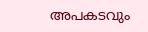അപകടവും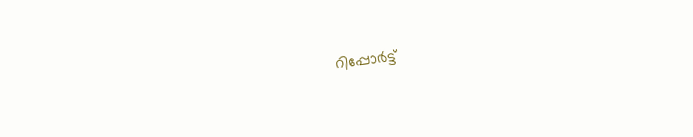റിപ്പോർട്ട്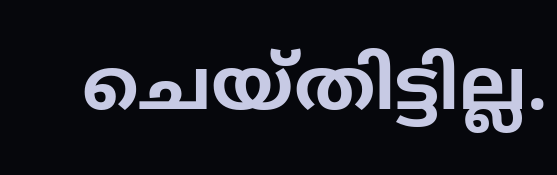ചെയ്തിട്ടില്ല.